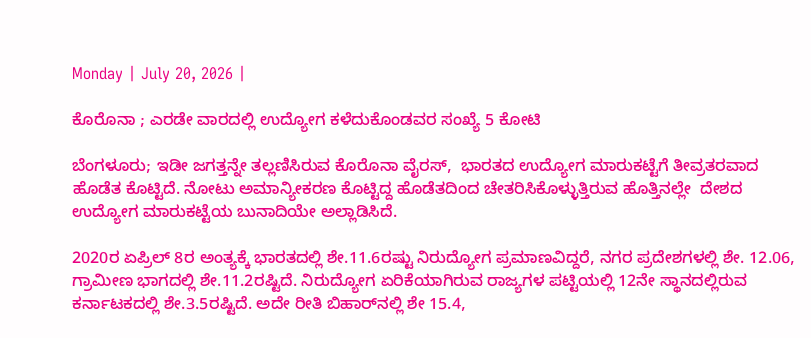Monday | July 20, 2026 |

ಕೊರೊನಾ ; ಎರಡೇ ವಾರದಲ್ಲಿ ಉದ್ಯೋಗ ಕಳೆದುಕೊಂಡವರ ಸಂಖ್ಯೆ 5 ಕೋಟಿ

ಬೆಂಗಳೂರು; ಇಡೀ ಜಗತ್ತನ್ನೇ ತಲ್ಲಣಿಸಿರುವ ಕೊರೊನಾ ವೈರಸ್‌,  ಭಾರತದ ಉದ್ಯೋಗ ಮಾರುಕಟ್ಟೆಗೆ ತೀವ್ರತರವಾದ ಹೊಡೆತ ಕೊಟ್ಟಿದೆ. ನೋಟು ಅಮಾನ್ಯೀಕರಣ ಕೊಟ್ಟಿದ್ದ ಹೊಡೆತದಿಂದ ಚೇತರಿಸಿಕೊಳ್ಳುತ್ತಿರುವ ಹೊತ್ತಿನಲ್ಲೇ  ದೇಶದ ಉದ್ಯೋಗ ಮಾರುಕಟ್ಟೆಯ ಬುನಾದಿಯೇ ಅಲ್ಲಾಡಿಸಿದೆ.

2020ರ ಏಪ್ರಿಲ್‌ 8ರ ಅಂತ್ಯಕ್ಕೆ ಭಾರತದಲ್ಲಿ ಶೇ.11.6ರಷ್ಟು ನಿರುದ್ಯೋಗ ಪ್ರಮಾಣವಿದ್ದರೆ, ನಗರ ಪ್ರದೇಶಗಳಲ್ಲಿ ಶೇ. 12.06, ಗ್ರಾಮೀಣ ಭಾಗದಲ್ಲಿ ಶೇ.11.2ರಷ್ಟಿದೆ. ನಿರುದ್ಯೋಗ ಏರಿಕೆಯಾಗಿರುವ ರಾಜ್ಯಗಳ ಪಟ್ಟಿಯಲ್ಲಿ 12ನೇ ಸ್ಥಾನದಲ್ಲಿರುವ ಕರ್ನಾಟಕದಲ್ಲಿ ಶೇ.3.5ರಷ್ಟಿದೆ. ಅದೇ ರೀತಿ ಬಿಹಾರ್‌ನಲ್ಲಿ ಶೇ 15.4,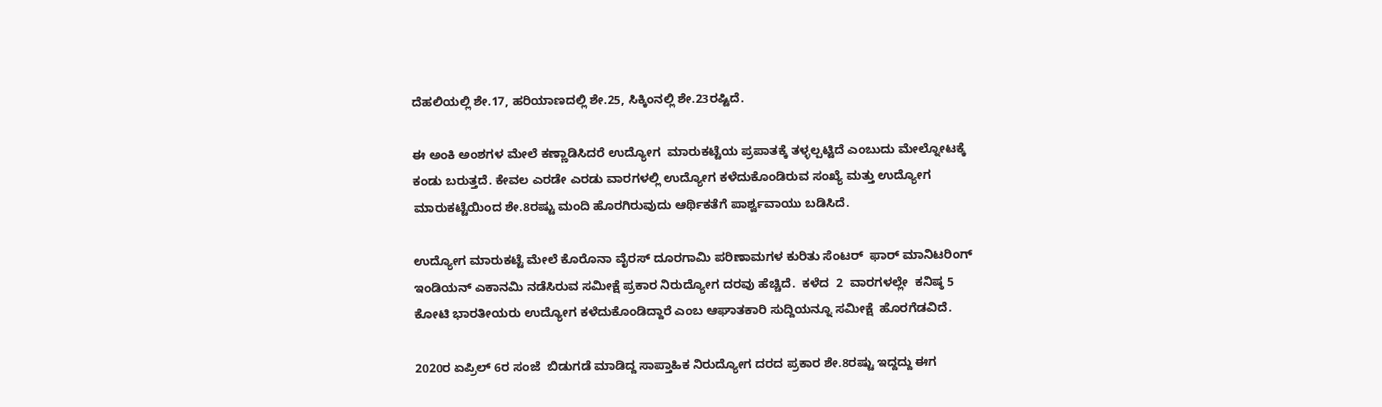ದೆಹಲಿಯಲ್ಲಿ ಶೇ.17, ಹರಿಯಾಣದಲ್ಲಿ ಶೇ.25, ಸಿಕ್ಕಿಂನಲ್ಲಿ ಶೇ.23ರಷ್ಟಿದೆ.

ಈ ಅಂಕಿ ಅಂಶಗಳ ಮೇಲೆ ಕಣ್ಣಾಡಿಸಿದರೆ ಉದ್ಯೋಗ  ಮಾರುಕಟ್ಟೆಯ ಪ್ರಪಾತಕ್ಕೆ ತಳ್ಳಲ್ಪಟ್ಟಿದೆ ಎಂಬುದು ಮೇಲ್ನೋಟಕ್ಕೆ ಕಂಡು ಬರುತ್ತದೆ. ಕೇವಲ ಎರಡೇ ಎರಡು ವಾರಗಳಲ್ಲಿ ಉದ್ಯೋಗ ಕಳೆದುಕೊಂಡಿರುವ ಸಂಖ್ಯೆ ಮತ್ತು ಉದ್ಯೋಗ ಮಾರುಕಟ್ಟೆಯಿಂದ ಶೇ.8ರಷ್ಟು ಮಂದಿ ಹೊರಗಿರುವುದು ಆರ್ಥಿಕತೆಗೆ ಪಾರ್ಶ್ವವಾಯು ಬಡಿಸಿದೆ.

ಉದ್ಯೋಗ ಮಾರುಕಟ್ಟೆ ಮೇಲೆ ಕೊರೊನಾ ವೈರಸ್‌ ದೂರಗಾಮಿ ಪರಿಣಾಮಗಳ ಕುರಿತು ಸೆಂಟರ್‌  ಫಾರ್‌ ಮಾನಿಟರಿಂಗ್‌ ಇಂಡಿಯನ್‌ ಎಕಾನಮಿ ನಡೆಸಿರುವ ಸಮೀಕ್ಷೆ ಪ್ರಕಾರ ನಿರುದ್ಯೋಗ ದರವು ಹೆಚ್ಚಿದೆ.  ಕಳೆದ  2  ವಾರಗಳಲ್ಲೇ  ಕನಿಷ್ಠ 5 ಕೋಟಿ ಭಾರತೀಯರು ಉದ್ಯೋಗ ಕಳೆದುಕೊಂಡಿದ್ದಾರೆ ಎಂಬ ಆಘಾತಕಾರಿ ಸುದ್ದಿಯನ್ನೂ ಸಮೀಕ್ಷೆ  ಹೊರಗೆಡವಿದೆ.

2020ರ ಏಪ್ರಿಲ್‌ 6ರ ಸಂಜೆ  ಬಿಡುಗಡೆ ಮಾಡಿದ್ದ ಸಾಪ್ತಾಹಿಕ ನಿರುದ್ಯೋಗ ದರದ ಪ್ರಕಾರ ಶೇ.8ರಷ್ಟು ಇದ್ದದ್ದು ಈಗ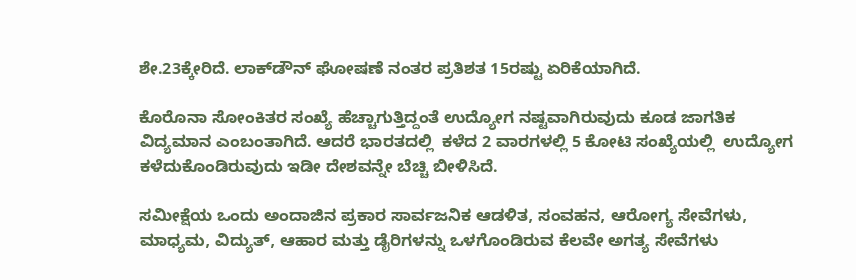ಶೇ.23ಕ್ಕೇರಿದೆ. ಲಾಕ್‌ಡೌನ್‌ ಘೋಷಣೆ ನಂತರ ಪ್ರತಿಶತ 15ರಷ್ಟು ಏರಿಕೆಯಾಗಿದೆ.

ಕೊರೊನಾ ಸೋಂಕಿತರ ಸಂಖ್ಯೆ ಹೆಚ್ಚಾಗುತ್ತಿದ್ದಂತೆ ಉದ್ಯೋಗ ನಷ್ಟವಾಗಿರುವುದು ಕೂಡ ಜಾಗತಿಕ ವಿದ್ಯಮಾನ ಎಂಬಂತಾಗಿದೆ. ಆದರೆ ಭಾರತದಲ್ಲಿ  ಕಳೆದ 2 ವಾರಗಳಲ್ಲಿ 5 ಕೋಟಿ ಸಂಖ್ಯೆಯಲ್ಲಿ  ಉದ್ಯೋಗ ಕಳೆದುಕೊಂಡಿರುವುದು ಇಡೀ ದೇಶವನ್ನೇ ಬೆಚ್ಚಿ ಬೀಳಿಸಿದೆ.

ಸಮೀಕ್ಷೆಯ ಒಂದು ಅಂದಾಜಿನ ಪ್ರಕಾರ ಸಾರ್ವಜನಿಕ ಆಡಳಿತ, ಸಂವಹನ, ಆರೋಗ್ಯ ಸೇವೆಗಳು, ಮಾಧ್ಯಮ, ವಿದ್ಯುತ್, ಆಹಾರ ಮತ್ತು ಡೈರಿಗಳನ್ನು ಒಳಗೊಂಡಿರುವ ಕೆಲವೇ ಅಗತ್ಯ ಸೇವೆಗಳು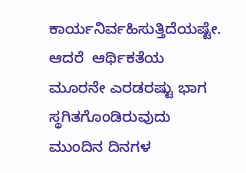ಕಾರ್ಯನಿರ್ವಹಿಸುತ್ತಿದೆಯಷ್ಟೇ. ಆದರೆ  ಆರ್ಥಿಕತೆಯ ಮೂರನೇ ಎರಡರಷ್ಟು ಭಾಗ ಸ್ಥಗಿತಗೊಂಡಿರುವುದು ಮುಂದಿನ ದಿನಗಳ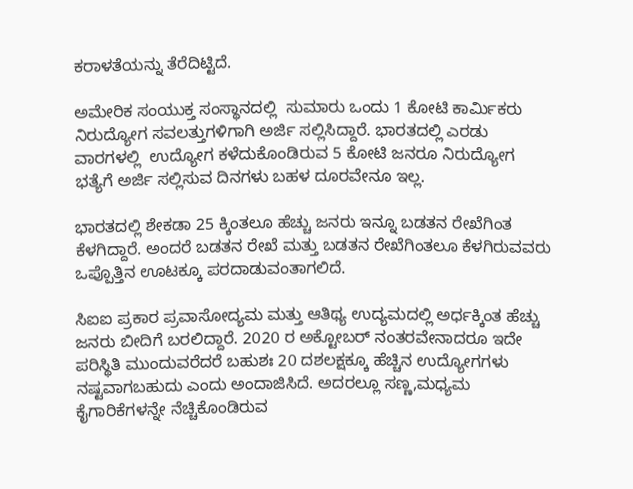ಕರಾಳತೆಯನ್ನು ತೆರೆದಿಟ್ಟಿದೆ.

ಅಮೇರಿಕ ಸಂಯುಕ್ತ ಸಂಸ್ಥಾನದಲ್ಲಿ  ಸುಮಾರು ಒಂದು 1 ಕೋಟಿ ಕಾರ್ಮಿಕರು ನಿರುದ್ಯೋಗ ಸವಲತ್ತುಗಳಿಗಾಗಿ ಅರ್ಜಿ ಸಲ್ಲಿಸಿದ್ದಾರೆ. ಭಾರತದಲ್ಲಿ ಎರಡು ವಾರಗಳಲ್ಲಿ  ಉದ್ಯೋಗ ಕಳೆದುಕೊಂಡಿರುವ 5 ಕೋಟಿ ಜನರೂ ನಿರುದ್ಯೋಗ ಭತ್ಯೆಗೆ ಅರ್ಜಿ ಸಲ್ಲಿಸುವ ದಿನಗಳು ಬಹಳ ದೂರವೇನೂ ಇಲ್ಲ.

ಭಾರತದಲ್ಲಿ ಶೇಕಡಾ 25 ಕ್ಕಿಂತಲೂ ಹೆಚ್ಚು ಜನರು ಇನ್ನೂ ಬಡತನ ರೇಖೆಗಿಂತ ಕೆಳಗಿದ್ದಾರೆ. ಅಂದರೆ ಬಡತನ ರೇಖೆ ಮತ್ತು ಬಡತನ ರೇಖೆಗಿಂತಲೂ ಕೆಳಗಿರುವವರು ಒಪ್ಪೊತ್ತಿನ ಊಟಕ್ಕೂ ಪರದಾಡುವಂತಾಗಲಿದೆ.

ಸಿಐಐ ಪ್ರಕಾರ ಪ್ರವಾಸೋದ್ಯಮ ಮತ್ತು ಆತಿಥ್ಯ ಉದ್ಯಮದಲ್ಲಿ ಅರ್ಧಕ್ಕಿಂತ ಹೆಚ್ಚು ಜನರು ಬೀದಿಗೆ ಬರಲಿದ್ದಾರೆ. 2020 ರ ಅಕ್ಟೋಬರ್‌ ನಂತರವೇನಾದರೂ ಇದೇ ಪರಿಸ್ಥಿತಿ ಮುಂದುವರೆದರೆ ಬಹುಶಃ 20 ದಶಲಕ್ಷಕ್ಕೂ ಹೆಚ್ಚಿನ ಉದ್ಯೋಗಗಳು ನಷ್ಟವಾಗಬಹುದು ಎಂದು ಅಂದಾಜಿಸಿದೆ. ಅದರಲ್ಲೂ ಸಣ್ಣ,ಮಧ್ಯಮ ಕೈಗಾರಿಕೆಗಳನ್ನೇ ನೆಚ್ಚಿಕೊಂಡಿರುವ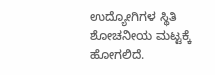ಉದ್ಯೋಗಿಗಳ ಸ್ಥಿತಿ ಶೋಚನೀಯ ಮಟ್ಟಕ್ಕೆ  ಹೋಗಲಿದೆ.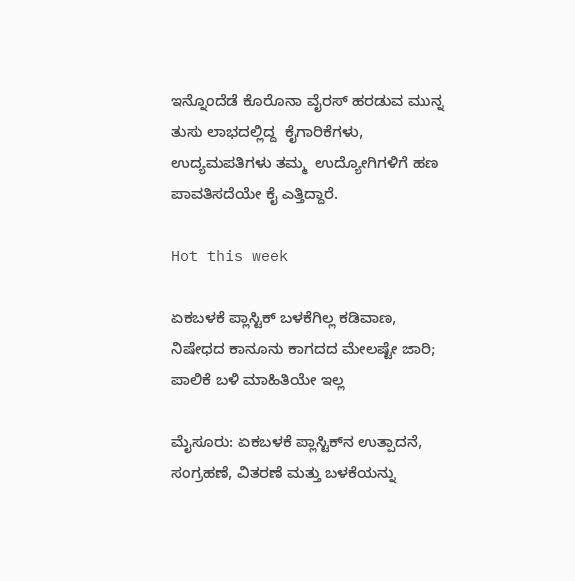ಇನ್ನೊಂದೆಡೆ ಕೊರೊನಾ ವೈರಸ್‌ ಹರಡುವ ಮುನ್ನ ತುಸು ಲಾಭದಲ್ಲಿದ್ದ  ಕೈಗಾರಿಕೆಗಳು, ಉದ್ಯಮಪತಿಗಳು ತಮ್ಮ  ಉದ್ಯೋಗಿಗಳಿಗೆ ಹಣ ಪಾವತಿಸದೆಯೇ ಕೈ ಎತ್ತಿದ್ದಾರೆ.

Hot this week

ಏಕಬಳಕೆ ಪ್ಲಾಸ್ಟಿಕ್‌ ಬಳಕೆಗಿಲ್ಲ ಕಡಿವಾಣ, ನಿಷೇಧದ ಕಾನೂನು ಕಾಗದದ ಮೇಲಷ್ಟೇ ಜಾರಿ; ಪಾಲಿಕೆ ಬಳಿ ಮಾಹಿತಿಯೇ ಇಲ್ಲ

ಮೈಸೂರು: ಏಕಬಳಕೆ ಪ್ಲಾಸ್ಟಿಕ್‌ನ ಉತ್ಪಾದನೆ, ಸಂಗ್ರಹಣೆ, ವಿತರಣೆ ಮತ್ತು ಬಳಕೆಯನ್ನು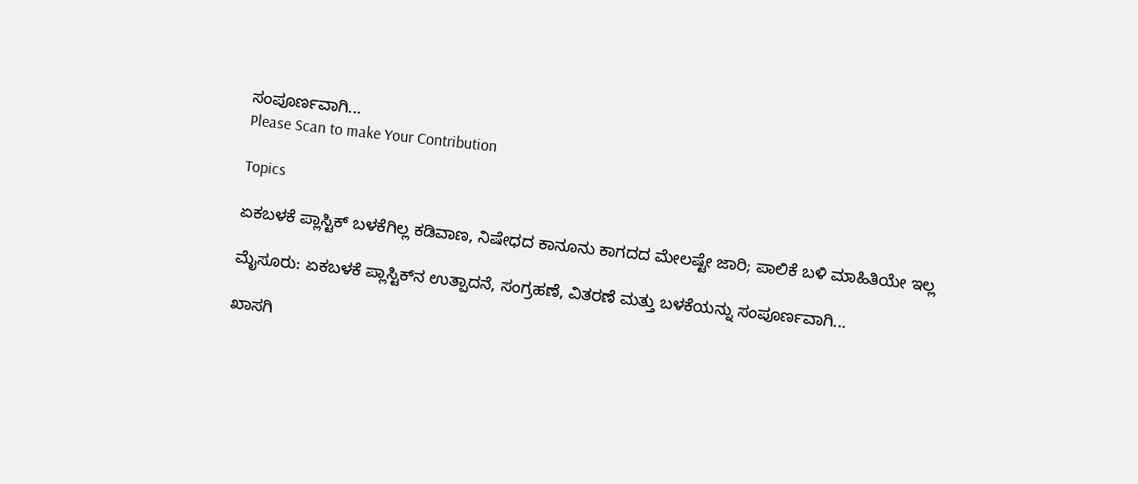ಸಂಪೂರ್ಣವಾಗಿ...
Please Scan to make Your Contribution

Topics

ಏಕಬಳಕೆ ಪ್ಲಾಸ್ಟಿಕ್‌ ಬಳಕೆಗಿಲ್ಲ ಕಡಿವಾಣ, ನಿಷೇಧದ ಕಾನೂನು ಕಾಗದದ ಮೇಲಷ್ಟೇ ಜಾರಿ; ಪಾಲಿಕೆ ಬಳಿ ಮಾಹಿತಿಯೇ ಇಲ್ಲ

ಮೈಸೂರು: ಏಕಬಳಕೆ ಪ್ಲಾಸ್ಟಿಕ್‌ನ ಉತ್ಪಾದನೆ, ಸಂಗ್ರಹಣೆ, ವಿತರಣೆ ಮತ್ತು ಬಳಕೆಯನ್ನು ಸಂಪೂರ್ಣವಾಗಿ...

ಖಾಸಗಿ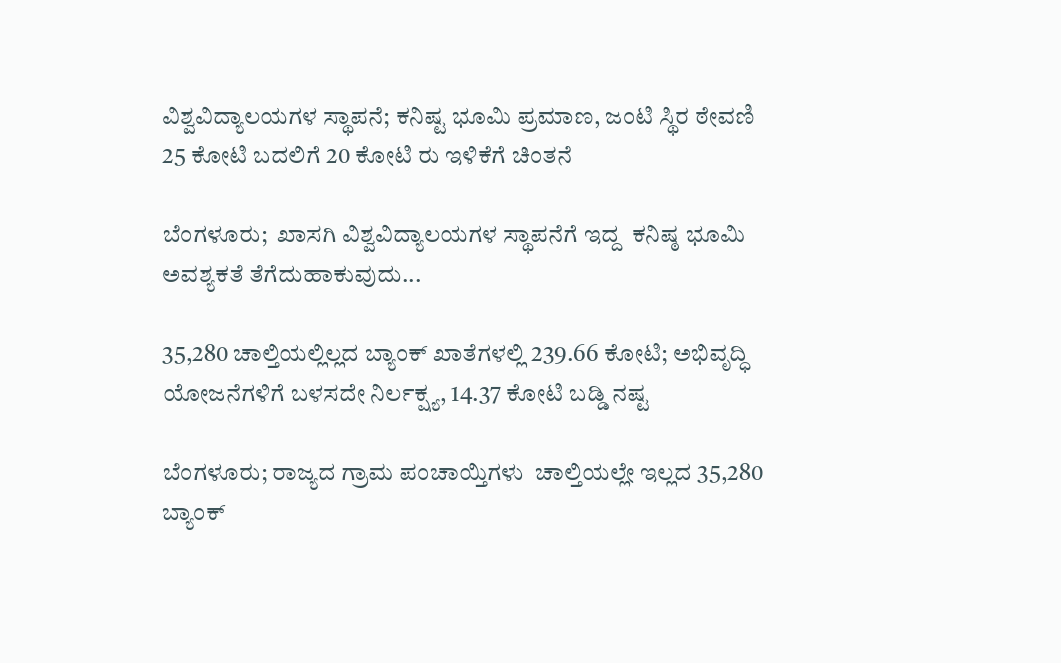ವಿಶ್ವವಿದ್ಯಾಲಯಗಳ ಸ್ಥಾಪನೆ; ಕನಿಷ್ಟ ಭೂಮಿ ಪ್ರಮಾಣ, ಜಂಟಿ ಸ್ಥಿರ ಠೇವಣಿ 25 ಕೋಟಿ ಬದಲಿಗೆ 20 ಕೋಟಿ ರು ಇಳಿಕೆಗೆ ಚಿಂತನೆ

ಬೆಂಗಳೂರು;  ಖಾಸಗಿ ವಿಶ್ವವಿದ್ಯಾಲಯಗಳ ಸ್ಥಾಪನೆಗೆ ಇದ್ದ  ಕನಿಷ್ಠ ಭೂಮಿ ಅವಶ್ಯಕತೆ ತೆಗೆದುಹಾಕುವುದು...

35,280 ಚಾಲ್ತಿಯಲ್ಲಿಲ್ಲದ ಬ್ಯಾಂಕ್‌ ಖಾತೆಗಳಲ್ಲಿ 239.66 ಕೋಟಿ; ಅಭಿವೃದ್ಧಿ ಯೋಜನೆಗಳಿಗೆ ಬಳಸದೇ ನಿರ್ಲಕ್ಷ್ಯ, 14.37 ಕೋಟಿ ಬಡ್ಡಿ ನಷ್ಟ

ಬೆಂಗಳೂರು; ರಾಜ್ಯದ ಗ್ರಾಮ ಪಂಚಾಯ್ತಿಗಳು  ಚಾಲ್ತಿಯಲ್ಲೇ ಇಲ್ಲದ 35,280  ಬ್ಯಾಂಕ್‌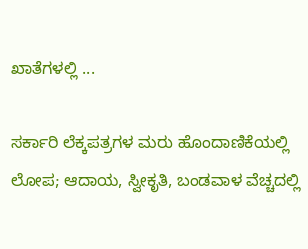ಖಾತೆಗಳಲ್ಲಿ ...

ಸರ್ಕಾರಿ ಲೆಕ್ಕಪತ್ರಗಳ ಮರು ಹೊಂದಾಣಿಕೆಯಲ್ಲಿ ಲೋಪ; ಆದಾಯ, ಸ್ವೀಕೃತಿ, ಬಂಡವಾಳ ವೆಚ್ಚದಲ್ಲಿ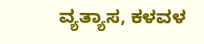ವ್ಯತ್ಯಾಸ, ಕಳವಳ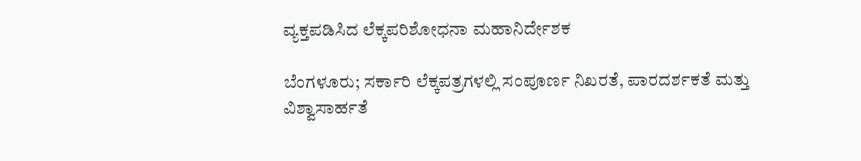ವ್ಯಕ್ತಪಡಿಸಿದ ಲೆಕ್ಕಪರಿಶೋಧನಾ ಮಹಾನಿರ್ದೇಶಕ

ಬೆಂಗಳೂರು; ಸರ್ಕಾರಿ ಲೆಕ್ಕಪತ್ರಗಳಲ್ಲಿ ಸಂಪೂರ್ಣ ನಿಖರತೆ, ಪಾರದರ್ಶಕತೆ ಮತ್ತು ವಿಶ್ವಾಸಾರ್ಹತೆ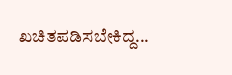ಖಚಿತಪಡಿಸಬೇಕಿದ್ದ...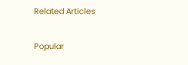Related Articles

Popular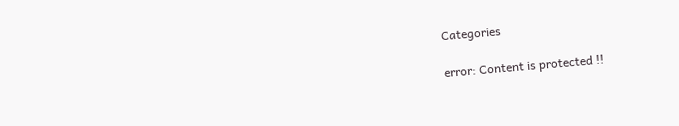Categories

error: Content is protected !!